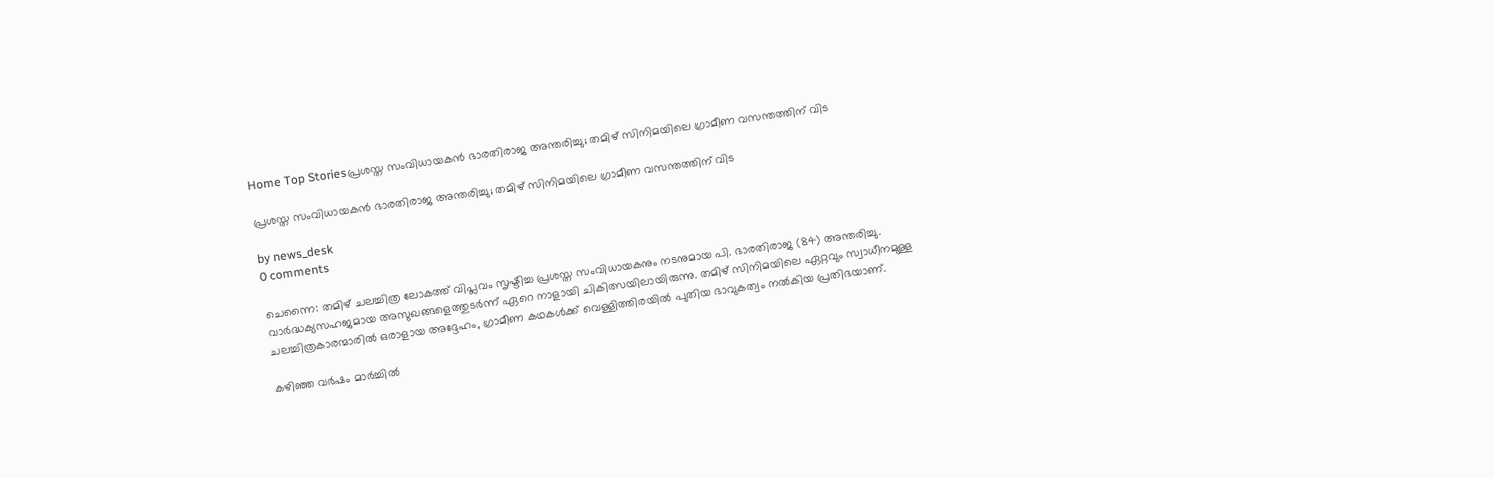Home Top Storiesപ്രശസ്ത സംവിധായകന്‍ ഭാരതിരാജ അന്തരിച്ചു; തമിഴ് സിനിമയിലെ ഗ്രാമീണ വസന്തത്തിന് വിട

പ്രശസ്ത സംവിധായകന്‍ ഭാരതിരാജ അന്തരിച്ചു; തമിഴ് സിനിമയിലെ ഗ്രാമീണ വസന്തത്തിന് വിട

by news_desk
0 comments

ചെന്നൈ: തമിഴ് ചലച്ചിത്ര ലോകത്ത് വിപ്ലവം സൃഷ്ടിച്ച പ്രശസ്ത സംവിധായകനും നടനുമായ പി. ഭാരതിരാജ (84) അന്തരിച്ചു. വാർദ്ധക്യസഹജമായ അസുഖങ്ങളെത്തുടർന്ന് ഏറെ നാളായി ചികിത്സയിലായിരുന്നു. തമിഴ് സിനിമയിലെ ഏറ്റവും സ്വാധീനമുള്ള ചലച്ചിത്രകാരന്മാരിൽ ഒരാളായ അദ്ദേഹം, ഗ്രാമീണ കഥകൾക്ക് വെള്ളിത്തിരയിൽ പുതിയ ഭാവുകത്വം നൽകിയ പ്രതിഭയാണ്.

കഴിഞ്ഞ വർഷം മാർച്ചിൽ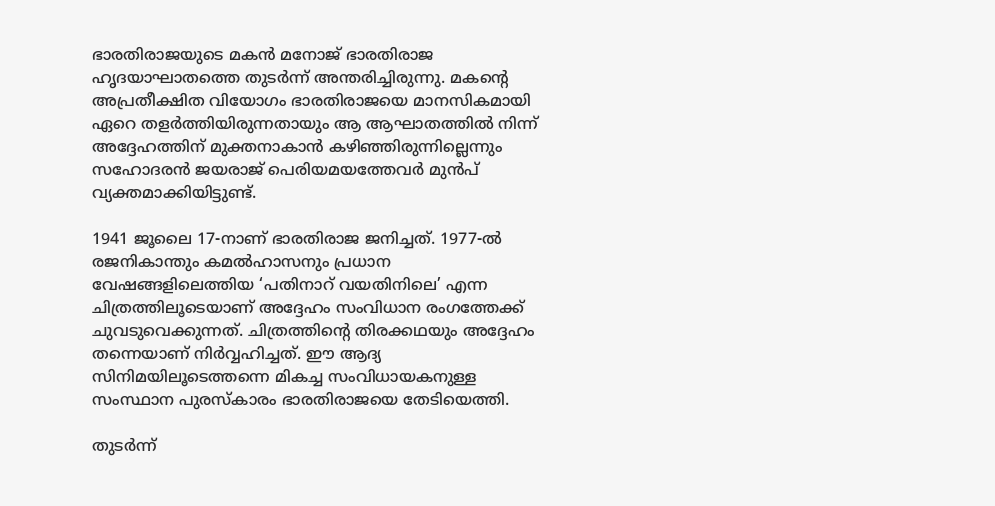ഭാരതിരാജയുടെ മകൻ മനോജ് ഭാരതിരാജ ഹൃദയാഘാതത്തെ തുടർന്ന് അന്തരിച്ചിരുന്നു. മകന്റെ അപ്രതീക്ഷിത വിയോഗം ഭാരതിരാജയെ മാനസികമായി ഏറെ തളർത്തിയിരുന്നതായും ആ ആഘാതത്തിൽ നിന്ന് അദ്ദേഹത്തിന് മുക്തനാകാൻ കഴിഞ്ഞിരുന്നില്ലെന്നും സഹോദരൻ ജയരാജ് പെരിയമയത്തേവർ മുൻപ് വ്യക്തമാക്കിയിട്ടുണ്ട്.

1941 ജൂലൈ 17-നാണ് ഭാരതിരാജ ജനിച്ചത്. 1977-ൽ രജനികാന്തും കമൽഹാസനും പ്രധാന വേഷങ്ങളിലെത്തിയ ‘പതിനാറ് വയതിനിലെ’ എന്ന ചിത്രത്തിലൂടെയാണ് അദ്ദേഹം സംവിധാന രംഗത്തേക്ക് ചുവടുവെക്കുന്നത്. ചിത്രത്തിന്റെ തിരക്കഥയും അദ്ദേഹം തന്നെയാണ് നിർവ്വഹിച്ചത്. ഈ ആദ്യ സിനിമയിലൂടെത്തന്നെ മികച്ച സംവിധായകനുള്ള സംസ്ഥാന പുരസ്‌കാരം ഭാരതിരാജയെ തേടിയെത്തി.

തുടർന്ന്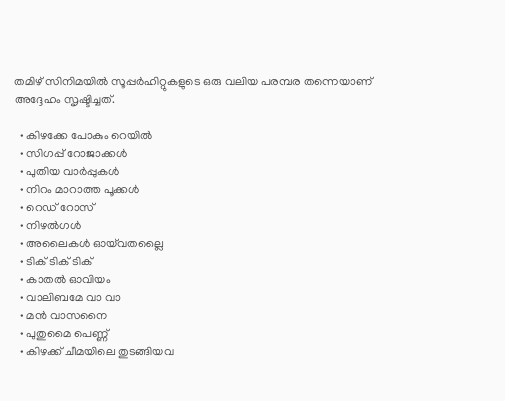തമിഴ് സിനിമയിൽ സൂപ്പർഹിറ്റുകളുടെ ഒരു വലിയ പരമ്പര തന്നെയാണ് അദ്ദേഹം സൃഷ്ടിച്ചത്.

  • കിഴക്കേ പോകും റെയിൽ
  • സിഗപ്പ് റോജാക്കൾ
  • പുതിയ വാർപ്പുകൾ
  • നിറം മാറാത്ത പൂക്കൾ
  • റെഡ് റോസ്
  • നിഴൽഗൾ
  • അലൈകൾ ഓയ്‌വതല്ലൈ
  • ടിക് ടിക് ടിക്
  • കാതൽ ഓവിയം
  • വാലിബമേ വാ വാ
  • മൻ വാസനൈ
  • പുതുമൈ പെണ്ണ്
  • കിഴക്ക് ചീമയിലെ തുടങ്ങിയവ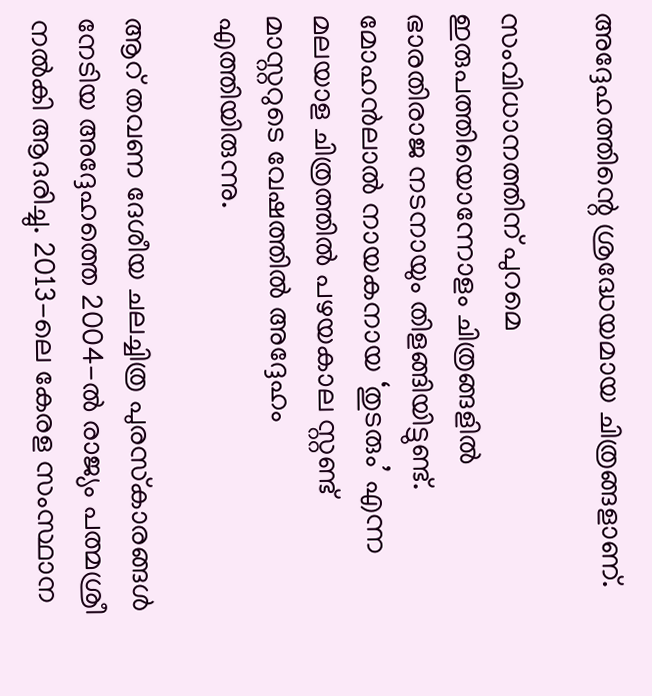അദ്ദേഹത്തിന്റെ ശ്രദ്ധേയമായ ചിത്രങ്ങളാണ്.

സംവിധാനത്തിന് പുറമെ ഇരുപത്തിയൊന്നോളം ചിത്രങ്ങളിൽ ഭാരതിരാജ നടനായും തിളങ്ങിയിട്ടുണ്ട്. മോഹൻലാൽ നായകനായ ‘തുടരും’ എന്ന മലയാള ചിത്രത്തിൽ പഴയകാല സ്റ്റണ്ട് മാസ്റ്ററുടെ വേഷത്തിൽ അദ്ദേഹം എത്തിയിരുന്നു.

ആറ് തവണ ദേശീയ ചലച്ചിത്ര പുരസ്‌കാരങ്ങൾ നേടിയ അദ്ദേഹത്തെ 2004-ൽ രാജ്യം പത്മശ്രീ നൽകി ആദരിച്ചു. 2013-ലെ കേരള സംസ്ഥാന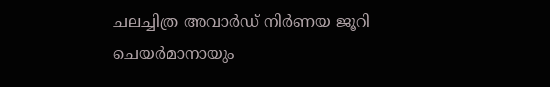ചലച്ചിത്ര അവാർഡ് നിർണയ ജൂറി ചെയർമാനായും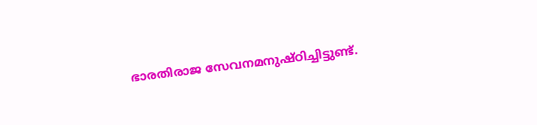ഭാരതിരാജ സേവനമനുഷ്ഠിച്ചിട്ടുണ്ട്.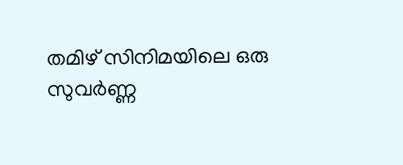തമിഴ് സിനിമയിലെ ഒരു സുവർണ്ണ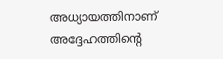അധ്യായത്തിനാണ് അദ്ദേഹത്തിന്റെ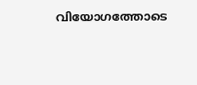വിയോഗത്തോടെ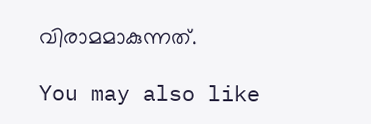വിരാമമാകുന്നത്.

You may also like